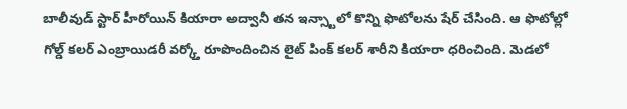బాలీవుడ్ స్టార్ హీరోయిన్ కియారా అద్వానీ తన ఇన్స్టాలో కొన్ని ఫొటోలను షేర్ చేసింది. ఆ ఫొటోల్లో గోల్డ్ కలర్ ఎంబ్రాయిడరీ వర్క్తో రూపొందించిన లైట్ పింక్ కలర్ శారీని కియారా ధరించింది. మెడలో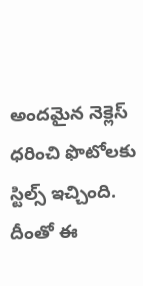అందమైన నెక్లెస్ ధరించి ఫొటోలకు స్టిల్స్ ఇచ్చింది. దీంతో ఈ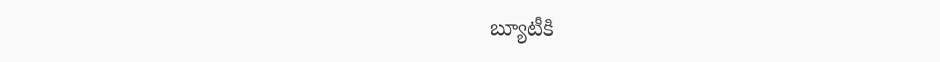బ్యూటీకి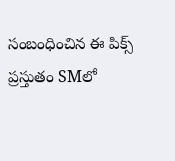సంబంధించిన ఈ పిక్స్ ప్రస్తుతం SMలో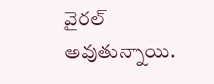వైరల్ అవుతున్నాయి.